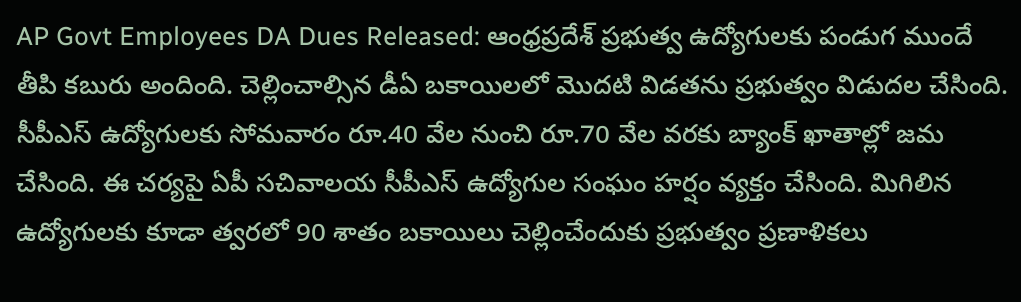AP Govt Employees DA Dues Released: ఆంధ్రప్రదేశ్ ప్రభుత్వ ఉద్యోగులకు పండుగ ముందే తీపి కబురు అందింది. చెల్లించాల్సిన డీఏ బకాయిలలో మొదటి విడతను ప్రభుత్వం విడుదల చేసింది. సీపీఎస్ ఉద్యోగులకు సోమవారం రూ.40 వేల నుంచి రూ.70 వేల వరకు బ్యాంక్ ఖాతాల్లో జమ చేసింది. ఈ చర్యపై ఏపీ సచివాలయ సీపీఎస్ ఉద్యోగుల సంఘం హర్షం వ్యక్తం చేసింది. మిగిలిన ఉద్యోగులకు కూడా త్వరలో 90 శాతం బకాయిలు చెల్లించేందుకు ప్రభుత్వం ప్రణాళికలు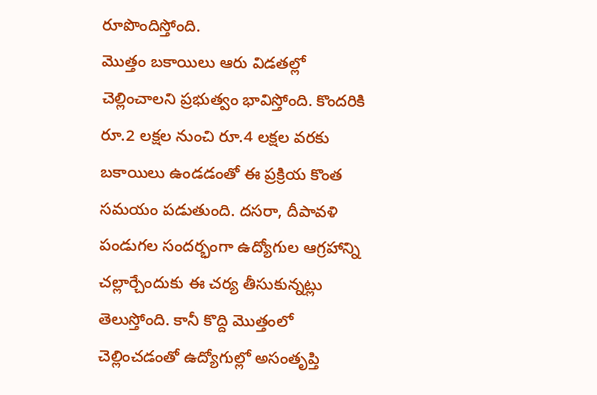రూపొందిస్తోంది.
మొత్తం బకాయిలు ఆరు విడతల్లో చెల్లించాలని ప్రభుత్వం భావిస్తోంది. కొందరికి రూ.2 లక్షల నుంచి రూ.4 లక్షల వరకు బకాయిలు ఉండడంతో ఈ ప్రక్రియ కొంత సమయం పడుతుంది. దసరా, దీపావళి పండుగల సందర్భంగా ఉద్యోగుల ఆగ్రహాన్ని చల్లార్చేందుకు ఈ చర్య తీసుకున్నట్లు తెలుస్తోంది. కానీ కొద్ది మొత్తంలో చెల్లించడంతో ఉద్యోగుల్లో అసంతృప్తి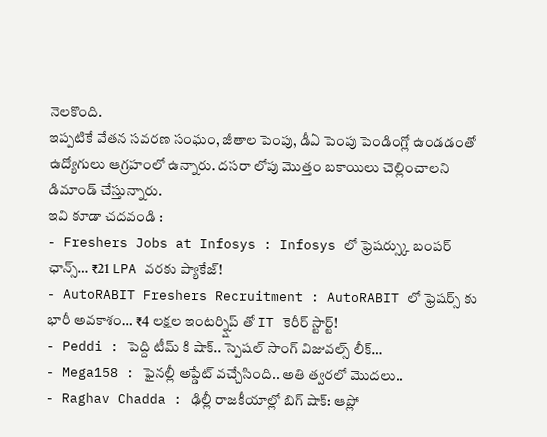నెలకొంది.
ఇప్పటికే వేతన సవరణ సంఘం, జీతాల పెంపు, డీఏ పెంపు పెండింగ్లో ఉండడంతో ఉద్యోగులు ఆగ్రహంలో ఉన్నారు. దసరా లోపు మొత్తం బకాయిలు చెల్లించాలని డిమాండ్ చేస్తున్నారు.
ఇవి కూడా చదవండి :
- Freshers Jobs at Infosys : Infosys లో ఫ్రెషర్స్కు బంపర్ ఛాన్స్… ₹21 LPA వరకు ప్యాకేజ్!
- AutoRABIT Freshers Recruitment : AutoRABIT లో ఫ్రెషర్స్ కు భారీ అవకాశం… ₹4 లక్షల ఇంటర్న్షిప్ తో IT కెరీర్ స్టార్ట్!
- Peddi : పెద్ది టీమ్ కి షాక్.. స్పెషల్ సాంగ్ విజువల్స్ లీక్…
- Mega158 : ఫైనల్లీ అప్డేట్ వచ్చేసింది.. అతి త్వరలో మొదలు..
- Raghav Chadda : ఢిల్లీ రాజకీయాల్లో బిగ్ షాక్: ఆప్లో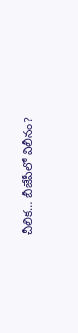చీలిక… బీజేపీలో విలీనం?